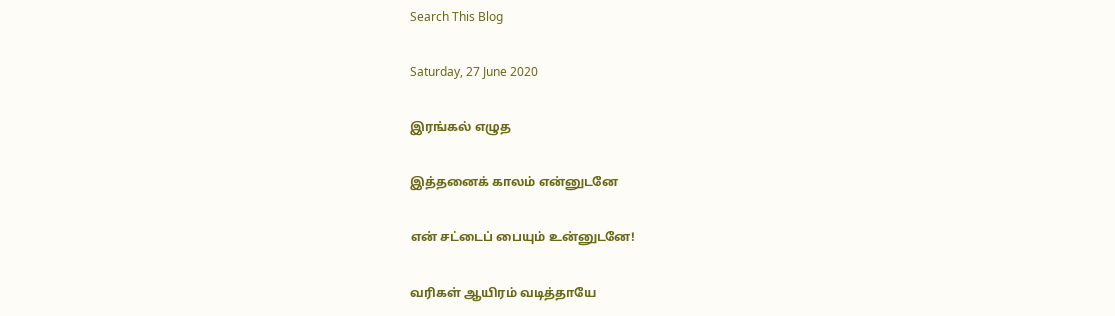Search This Blog

Saturday, 27 June 2020

இரங்கல் எழுத

இத்தனைக் காலம் என்னுடனே

என் சட்டைப் பையும் உன்னுடனே!

வரிகள் ஆயிரம் வடித்தாயே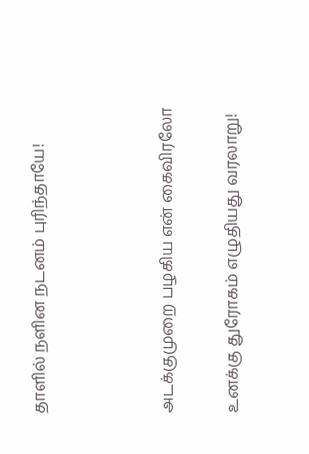தாளில் நளின நடனம் புரிந்தாயே!



அடக்குமுறை பழகிய என் கைவிரலோ

உனக்கு துரோகம் எழுதியது வரலாறு!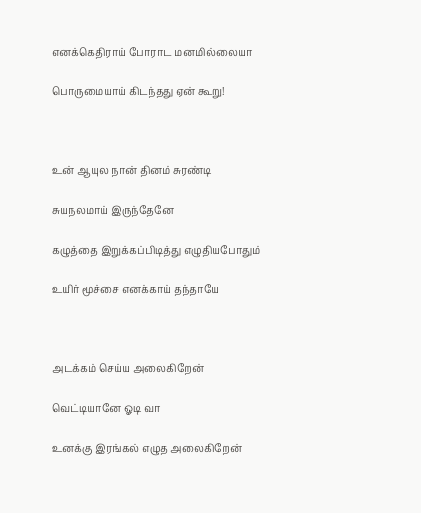எனக்கெதிராய் போராட மனமில்லையா

பொருமையாய் கிடந்தது ஏன் கூறு!



உன் ஆயுல நான் தினம் சுரண்டி

சுயநலமாய் இருந்தேனே

கழுத்தை இறுக்கப்பிடித்து எழுதியபோதும்

உயிர் மூச்சை எனக்காய் தந்தாயே



அடக்கம் செய்ய அலைகிறேன்

வெட்டியானே ஓடி வா

உனக்கு இரங்கல் எழுத அலைகிறேன்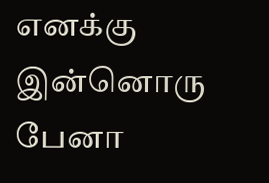எனக்கு இன்னொரு பேனா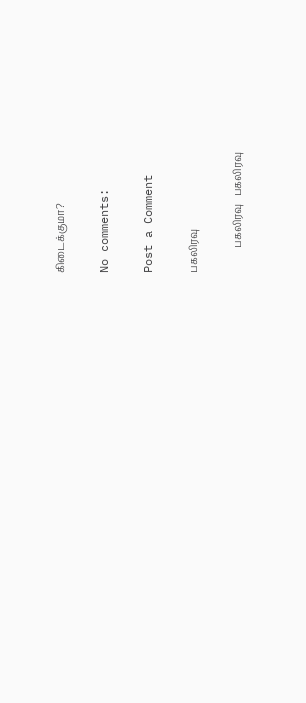கிடைக்குமா?

No comments:

Post a Comment

பகலிரவு

          பகலிரவு   பகலிரவு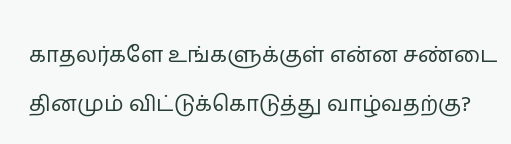காதலர்களே உங்களுக்குள் என்ன சண்டை தினமும் விட்டுக்கொடுத்து வாழ்வதற்கு?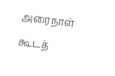அரைநாள் கூடத்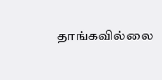தாங்கவில்லை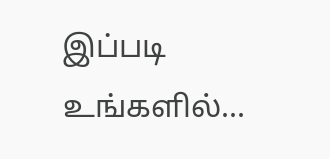இப்படி உங்களில்...